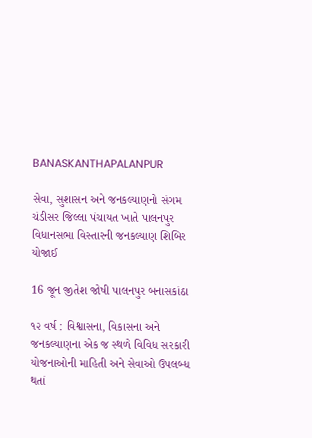BANASKANTHAPALANPUR

સેવા, સુશાસન અને જનકલ્યાણનો સંગમ ચંડીસર જિલ્લા પંચાયત ખાતે પાલનપુર વિધાનસભા વિસ્તારની જનકલ્યાણ શિબિર યોજાઈ

16 જૂન જીતેશ જોષી પાલનપુર બનાસકાંઠા

૧૨ વર્ષ : વિશ્વાસના, વિકાસના અને જનકલ્યાણના એક જ સ્થળે વિવિધ સરકારી યોજનાઓની માહિતી અને સેવાઓ ઉપલબ્ધ થતાં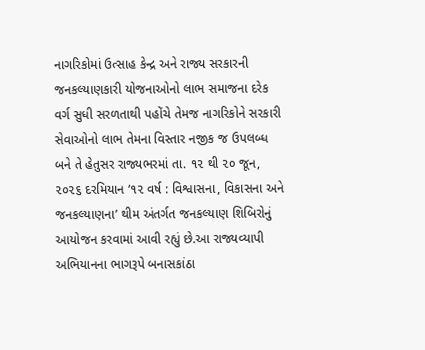નાગરિકોમાં ઉત્સાહ કેન્દ્ર અને રાજ્ય સરકારની જનકલ્યાણકારી યોજનાઓનો લાભ સમાજના દરેક વર્ગ સુધી સરળતાથી પહોંચે તેમજ નાગરિકોને સરકારી સેવાઓનો લાભ તેમના વિસ્તાર નજીક જ ઉપલબ્ધ બને તે હેતુસર રાજ્યભરમાં તા. ૧૨ થી ૨૦ જૂન, ૨૦૨૬ દરમિયાન ‘૧૨ વર્ષ : વિશ્વાસના, વિકાસના અને જનકલ્યાણના’ થીમ અંતર્ગત જનકલ્યાણ શિબિરોનું આયોજન કરવામાં આવી રહ્યું છે.આ રાજ્યવ્યાપી અભિયાનના ભાગરૂપે બનાસકાંઠા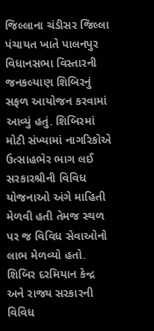જિલ્લાના ચંડીસર જિલ્લા પંચાયત ખાતે પાલનપુર વિધાનસભા વિસ્તારની જનકલ્યાણ શિબિરનું સફળ આયોજન કરવામાં આવ્યું હતું. શિબિરમાં મોટી સંખ્યામાં નાગરિકોએ ઉત્સાહભેર ભાગ લઈ સરકારશ્રીની વિવિધ યોજનાઓ અંગે માહિતી મેળવી હતી તેમજ સ્થળ પર જ વિવિધ સેવાઓનો લાભ મેળવ્યો હતો.
શિબિર દરમિયાન કેન્દ્ર અને રાજ્ય સરકારની વિવિધ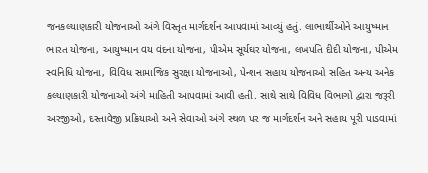જનકલ્યાણકારી યોજનાઓ અંગે વિસ્તૃત માર્ગદર્શન આપવામાં આવ્યું હતું. લાભાર્થીઓને આયુષ્માન ભારત યોજના, આયુષ્માન વય વંદના યોજના, પીએમ સૂર્યઘર યોજના, લખપતિ દીદી યોજના, પીએમ સ્વનિધિ યોજના, વિવિધ સામાજિક સુરક્ષા યોજનાઓ, પેન્શન સહાય યોજનાઓ સહિત અન્ય અનેક કલ્યાણકારી યોજનાઓ અંગે માહિતી આપવામાં આવી હતી. સાથે સાથે વિવિધ વિભાગો દ્વારા જરૂરી અરજીઓ, દસ્તાવેજી પ્રક્રિયાઓ અને સેવાઓ અંગે સ્થળ પર જ માર્ગદર્શન અને સહાય પૂરી પાડવામાં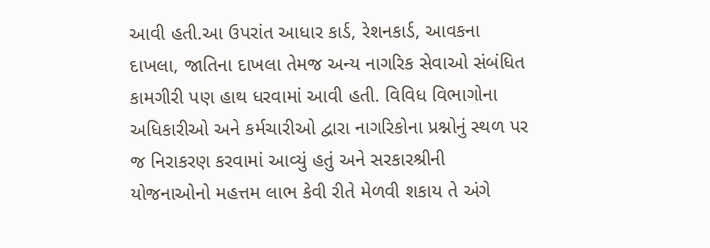આવી હતી.આ ઉપરાંત આધાર કાર્ડ, રેશનકાર્ડ, આવકના દાખલા, જાતિના દાખલા તેમજ અન્ય નાગરિક સેવાઓ સંબંધિત કામગીરી પણ હાથ ધરવામાં આવી હતી. વિવિધ વિભાગોના અધિકારીઓ અને કર્મચારીઓ દ્વારા નાગરિકોના પ્રશ્નોનું સ્થળ પર જ નિરાકરણ કરવામાં આવ્યું હતું અને સરકારશ્રીની યોજનાઓનો મહત્તમ લાભ કેવી રીતે મેળવી શકાય તે અંગે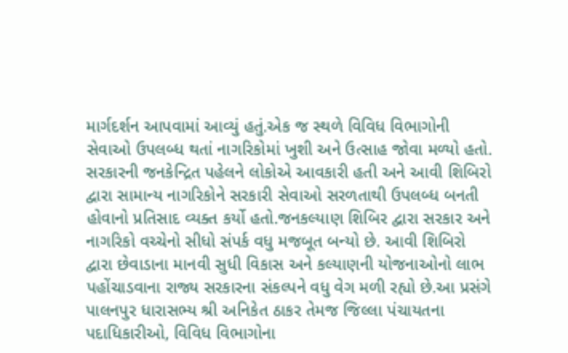માર્ગદર્શન આપવામાં આવ્યું હતું.એક જ સ્થળે વિવિધ વિભાગોની સેવાઓ ઉપલબ્ધ થતાં નાગરિકોમાં ખુશી અને ઉત્સાહ જોવા મળ્યો હતો. સરકારની જનકેન્દ્રિત પહેલને લોકોએ આવકારી હતી અને આવી શિબિરો દ્વારા સામાન્ય નાગરિકોને સરકારી સેવાઓ સરળતાથી ઉપલબ્ધ બનતી હોવાનો પ્રતિસાદ વ્યક્ત કર્યો હતો.જનકલ્યાણ શિબિર દ્વારા સરકાર અને નાગરિકો વચ્ચેનો સીધો સંપર્ક વધુ મજબૂત બન્યો છે. આવી શિબિરો દ્વારા છેવાડાના માનવી સુધી વિકાસ અને કલ્યાણની યોજનાઓનો લાભ પહોંચાડવાના રાજ્ય સરકારના સંકલ્પને વધુ વેગ મળી રહ્યો છે.આ પ્રસંગે પાલનપુર ધારાસભ્ય શ્રી અનિકેત ઠાકર તેમજ જિલ્લા પંચાયતના પદાધિકારીઓ, વિવિધ વિભાગોના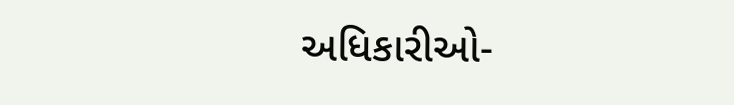અધિકારીઓ-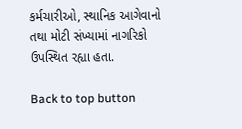કર્મચારીઓ, સ્થાનિક આગેવાનો તથા મોટી સંખ્યામાં નાગરિકો ઉપસ્થિત રહ્યા હતા.

Back to top button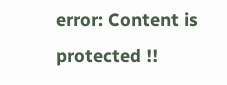error: Content is protected !!